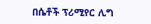በሴቶች ፕሪሚየር ሊግ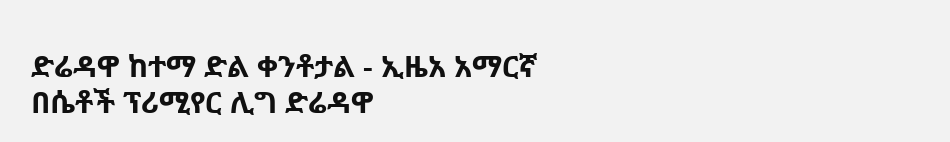ድሬዳዋ ከተማ ድል ቀንቶታል - ኢዜአ አማርኛ
በሴቶች ፕሪሚየር ሊግ ድሬዳዋ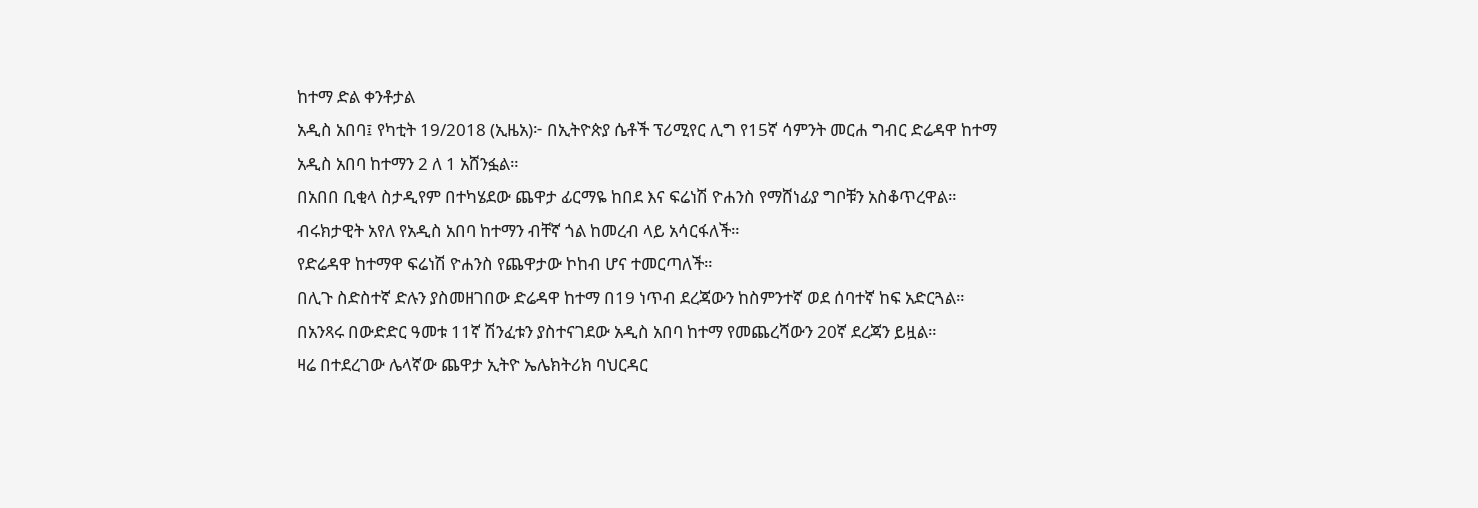ከተማ ድል ቀንቶታል
አዲስ አበባ፤ የካቲት 19/2018 (ኢዜአ)፦ በኢትዮጵያ ሴቶች ፕሪሚየር ሊግ የ15ኛ ሳምንት መርሐ ግብር ድሬዳዋ ከተማ አዲስ አበባ ከተማን 2 ለ 1 አሸንፏል።
በአበበ ቢቂላ ስታዲየም በተካሄደው ጨዋታ ፊርማዬ ከበደ እና ፍሬነሽ ዮሐንስ የማሸነፊያ ግቦቹን አስቆጥረዋል።
ብሩክታዊት አየለ የአዲስ አበባ ከተማን ብቸኛ ጎል ከመረብ ላይ አሳርፋለች።
የድሬዳዋ ከተማዋ ፍሬነሽ ዮሐንስ የጨዋታው ኮከብ ሆና ተመርጣለች።
በሊጉ ስድስተኛ ድሉን ያስመዘገበው ድሬዳዋ ከተማ በ19 ነጥብ ደረጃውን ከስምንተኛ ወደ ሰባተኛ ከፍ አድርጓል።
በአንጻሩ በውድድር ዓመቱ 11ኛ ሽንፈቱን ያስተናገደው አዲስ አበባ ከተማ የመጨረሻውን 20ኛ ደረጃን ይዟል።
ዛሬ በተደረገው ሌላኛው ጨዋታ ኢትዮ ኤሌክትሪክ ባህርዳር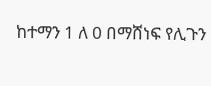ከተማን 1 ለ 0 በማሸነፍ የሊጉን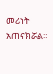መሪነት አጠናክሯል።